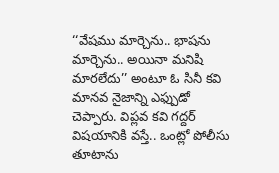‘‘వేషము మార్చెను.. భాషను మార్చెను.. అయినా మనిషి మారలేదు’’ అంటూ ఓ సినీ కవి మానవ నైజాన్ని ఎఫ్పుడో చెప్పారు. విప్లవ కవి గద్దర్ విషయానికి వస్తే.. ఒంట్లో పోలీసు తూటాను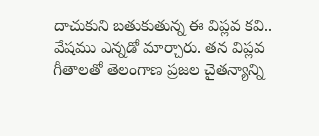దాచుకుని బతుకుతున్న ఈ విప్లవ కవి.. వేషము ఎన్నడో మార్చారు. తన విప్లవ గీతాలతో తెలంగాణ ప్రజల చైతన్యాన్ని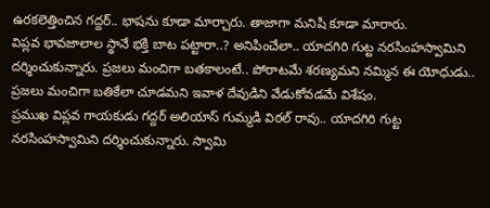ఉరకలెత్తించిన గద్దర్.. భాషను కూడా మార్చారు. తాజాగా మనిషి కూడా మారారు.
విప్లవ భావజాలాల స్థానే భక్తి బాట పట్టారా..? అనిపించేలా.. యాదగిరి గుట్ట నరసింహస్వామిని దర్శించుకున్నారు. ప్రజలు మంచిగా బతకాలంటే.. పోరాటమే శరణ్యమని నమ్మిన ఈ యోధుడు.. ప్రజలు మంచిగా బతికేలా చూడమని ఇవాళ దేవుడిని వేడుకోవడమే విశేషం.
ప్రముఖ విప్లవ గాయకుడు గద్దర్ అలియాస్ గుమ్మడి విఠల్ రావు.. యాదగిరి గుట్ట నరసింహస్వామిని దర్శించుకున్నారు. స్వామి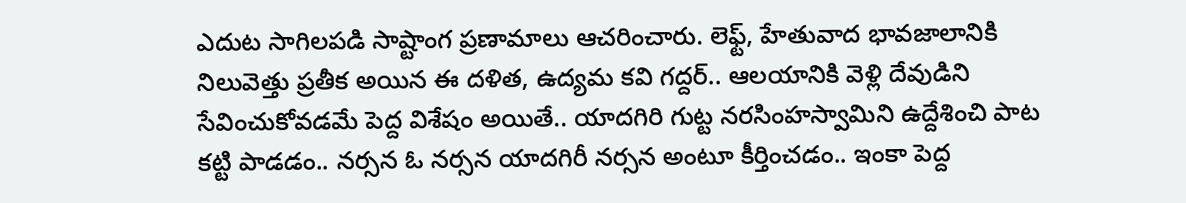ఎదుట సాగిలపడి సాష్టాంగ ప్రణామాలు ఆచరించారు. లెఫ్ట్, హేతువాద భావజాలానికి నిలువెత్తు ప్రతీక అయిన ఈ దళిత, ఉద్యమ కవి గద్దర్.. ఆలయానికి వెళ్లి దేవుడిని సేవించుకోవడమే పెద్ద విశేషం అయితే.. యాదగిరి గుట్ట నరసింహస్వామిని ఉద్దేశించి పాట కట్టి పాడడం.. నర్సన ఓ నర్సన యాదగిరీ నర్సన అంటూ కీర్తించడం.. ఇంకా పెద్ద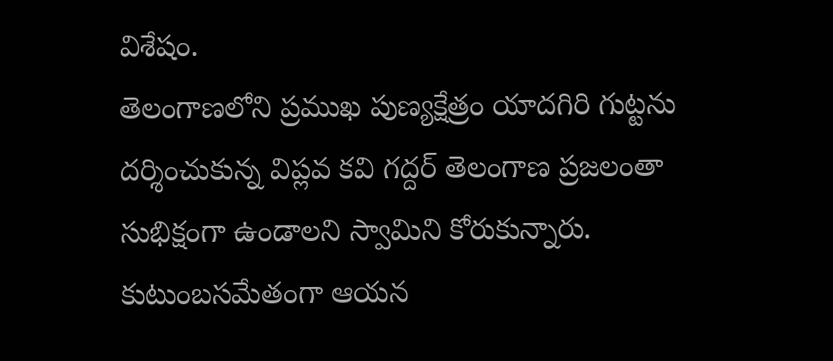విశేషం.
తెలంగాణలోని ప్రముఖ పుణ్యక్షేత్రం యాదగిరి గుట్టను దర్శించుకున్న విప్లవ కవి గద్దర్ తెలంగాణ ప్రజలంతా సుభిక్షంగా ఉండాలని స్వామిని కోరుకున్నారు. కుటుంబసమేతంగా ఆయన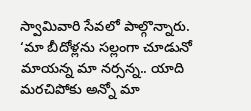స్వామివారి సేవలో పాల్గొన్నారు. ‘మా బీదోళ్లను సల్లంగా చూడునో మాయన్న మా నర్సన్న.. యాది మరచిపోకు అన్నో మా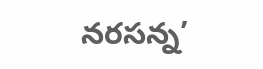నరసన్న’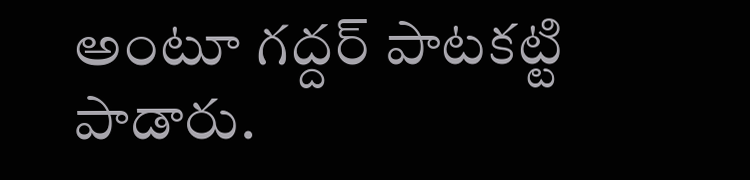అంటూ గద్దర్ పాటకట్టి పాడారు.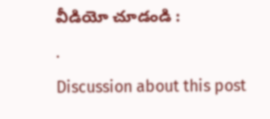వీడియో చూడండి :
.
Discussion about this post